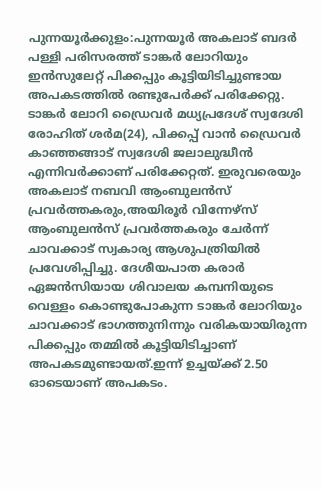പുന്നയൂർക്കുളം:പുന്നയൂർ അകലാട് ബദർ പള്ളി പരിസരത്ത് ടാങ്കർ ലോറിയും ഇൻസുലേറ്റ് പിക്കപ്പും കൂട്ടിയിടിച്ചുണ്ടായ അപകടത്തിൽ രണ്ടുപേർക്ക് പരിക്കേറ്റു.
ടാങ്കർ ലോറി ഡ്രൈവർ മധ്യപ്രദേശ് സ്വദേശി രോഹിത് ശർമ(24), പിക്കപ്പ് വാൻ ഡ്രൈവർ കാഞ്ഞങ്ങാട് സ്വദേശി ജലാലുദ്ധീൻ എന്നിവർക്കാണ് പരിക്കേറ്റത്. ഇരുവരെയും അകലാട് നബവി ആംബുലൻസ് പ്രവർത്തകരും,അയിരൂർ വിന്നേഴ്സ് ആംബുലൻസ് പ്രവർത്തകരും ചേർന്ന് ചാവക്കാട് സ്വകാര്യ ആശുപത്രിയിൽ പ്രവേശിപ്പിച്ചു. ദേശീയപാത കരാർ ഏജൻസിയായ ശിവാലയ കമ്പനിയുടെ വെള്ളം കൊണ്ടുപോകുന്ന ടാങ്കർ ലോറിയും ചാവക്കാട് ഭാഗത്തുനിന്നും വരികയായിരുന്ന പിക്കപ്പും തമ്മിൽ കൂട്ടിയിടിച്ചാണ് അപകടമുണ്ടായത്.ഇന്ന് ഉച്ചയ്ക്ക് 2.50 ഓടെയാണ് അപകടം.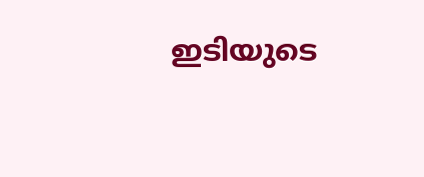ഇടിയുടെ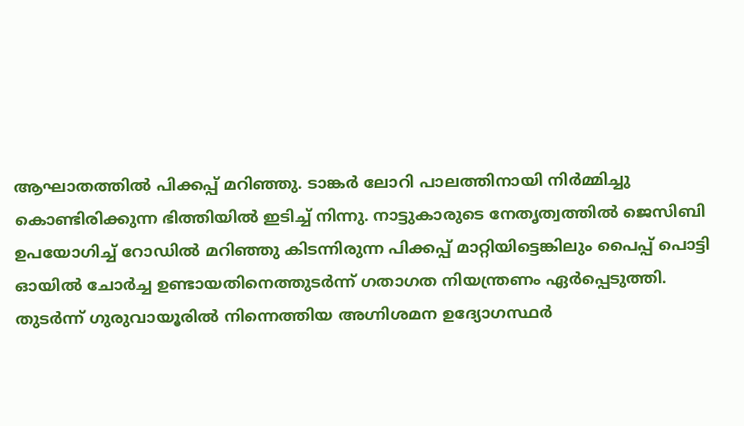ആഘാതത്തിൽ പിക്കപ്പ് മറിഞ്ഞു. ടാങ്കർ ലോറി പാലത്തിനായി നിർമ്മിച്ചു കൊണ്ടിരിക്കുന്ന ഭിത്തിയിൽ ഇടിച്ച് നിന്നു. നാട്ടുകാരുടെ നേതൃത്വത്തിൽ ജെസിബി ഉപയോഗിച്ച് റോഡിൽ മറിഞ്ഞു കിടന്നിരുന്ന പിക്കപ്പ് മാറ്റിയിട്ടെങ്കിലും പൈപ്പ് പൊട്ടി ഓയിൽ ചോർച്ച ഉണ്ടായതിനെത്തുടർന്ന് ഗതാഗത നിയന്ത്രണം ഏർപ്പെടുത്തി. തുടർന്ന് ഗുരുവായൂരിൽ നിന്നെത്തിയ അഗ്നിശമന ഉദ്യോഗസ്ഥർ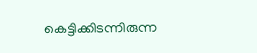കെട്ടിക്കിടന്നിരുന്ന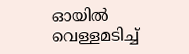ഓയിൽ വെള്ളമടിച്ച്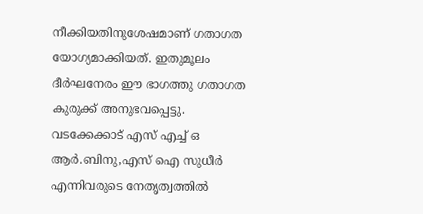നീക്കിയതിനുശേഷമാണ് ഗതാഗത യോഗ്യമാക്കിയത്. ഇതുമൂലം ദീർഘനേരം ഈ ഭാഗത്തു ഗതാഗത കുരുക്ക് അനുഭവപ്പെട്ടു. വടക്കേക്കാട് എസ് എച്ച് ഒ ആർ.ബിനു,എസ് ഐ സുധീർ എന്നിവരുടെ നേതൃത്വത്തിൽ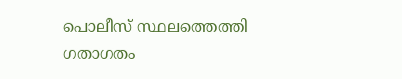പൊലീസ് സ്ഥലത്തെത്തി ഗതാഗതം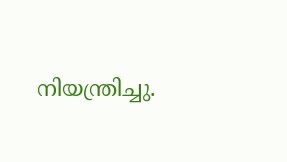നിയന്ത്രിച്ചു.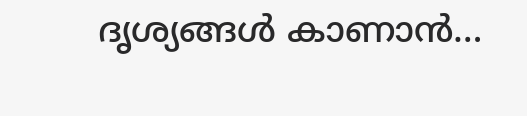ദൃശ്യങ്ങൾ കാണാൻ…